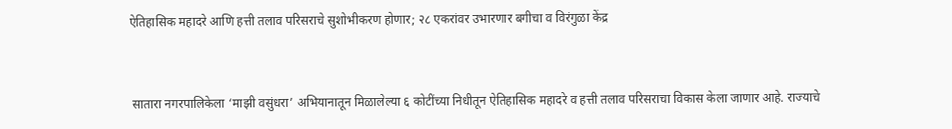ऐतिहासिक महादरे आणि हत्ती तलाव परिसराचे सुशोभीकरण होणार; २८ एकरांवर उभारणार बगीचा व विरंगुळा केंद्र


 सातारा नगरपालिकेला ‘माझी वसुंधरा’ अभियानातून मिळालेल्या ६ कोटींच्या निधीतून ऐतिहासिक महादरे व हत्ती तलाव परिसराचा विकास केला जाणार आहे. राज्याचे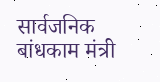सार्वजनिक बांधकाम मंत्री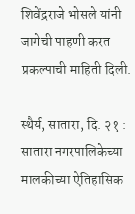शिवेंद्रराजे भोसले यांनी जागेची पाहणी करत प्रकल्पाची माहिती दिली.

स्थैर्य, सातारा, दि. २१ : सातारा नगरपालिकेच्या मालकीच्या ऐतिहासिक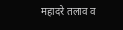महादरे तलाव व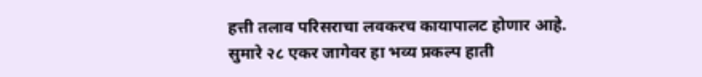हत्ती तलाव परिसराचा लवकरच कायापालट होणार आहे. सुमारे २८ एकर जागेवर हा भव्य प्रकल्प हाती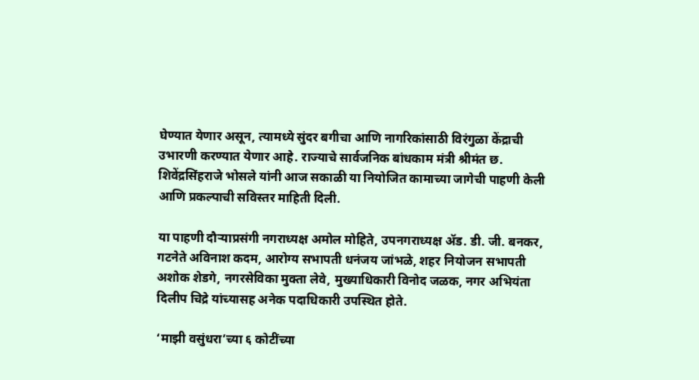घेण्यात येणार असून, त्यामध्ये सुंदर बगीचा आणि नागरिकांसाठी विरंगुळा केंद्राची उभारणी करण्यात येणार आहे. राज्याचे सार्वजनिक बांधकाम मंत्री श्रीमंत छ. शिवेंद्रसिंहराजे भोसले यांनी आज सकाळी या नियोजित कामाच्या जागेची पाहणी केली आणि प्रकल्पाची सविस्तर माहिती दिली.

या पाहणी दौऱ्याप्रसंगी नगराध्यक्ष अमोल मोहिते, उपनगराध्यक्ष अ‍ॅड. डी. जी. बनकर, गटनेते अविनाश कदम, आरोग्य सभापती धनंजय जांभळे, शहर नियोजन सभापती अशोक शेडगे, नगरसेविका मुक्ता लेवे, मुख्याधिकारी विनोद जळक, नगर अभियंता दिलीप चिद्रे यांच्यासह अनेक पदाधिकारी उपस्थित होते.

‘माझी वसुंधरा’च्या ६ कोटींच्या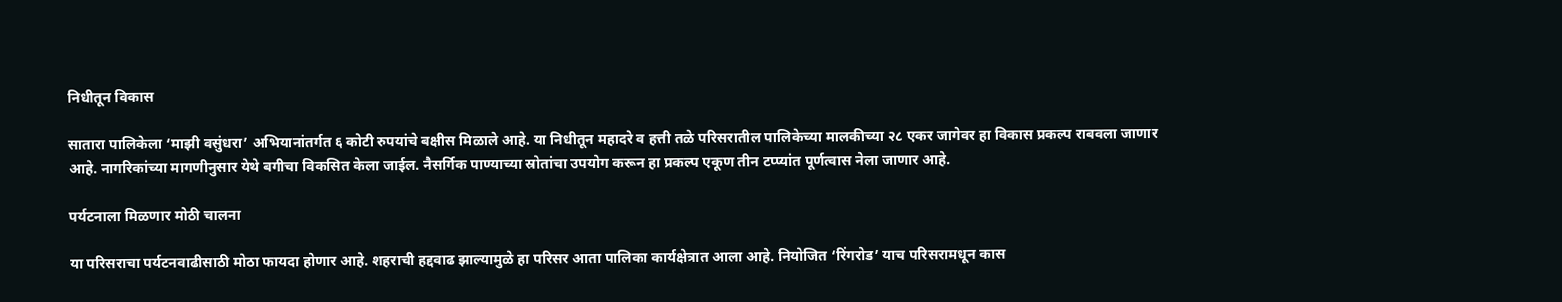निधीतून विकास

सातारा पालिकेला ‘माझी वसुंधरा’ अभियानांतर्गत ६ कोटी रुपयांचे बक्षीस मिळाले आहे. या निधीतून महादरे व हत्ती तळे परिसरातील पालिकेच्या मालकीच्या २८ एकर जागेवर हा विकास प्रकल्प राबवला जाणार आहे. नागरिकांच्या मागणीनुसार येथे बगीचा विकसित केला जाईल. नैसर्गिक पाण्याच्या स्रोतांचा उपयोग करून हा प्रकल्प एकूण तीन टप्प्यांत पूर्णत्वास नेला जाणार आहे.

पर्यटनाला मिळणार मोठी चालना

या परिसराचा पर्यटनवाढीसाठी मोठा फायदा होणार आहे. शहराची हद्दवाढ झाल्यामुळे हा परिसर आता पालिका कार्यक्षेत्रात आला आहे. नियोजित ‘रिंगरोड’ याच परिसरामधून कास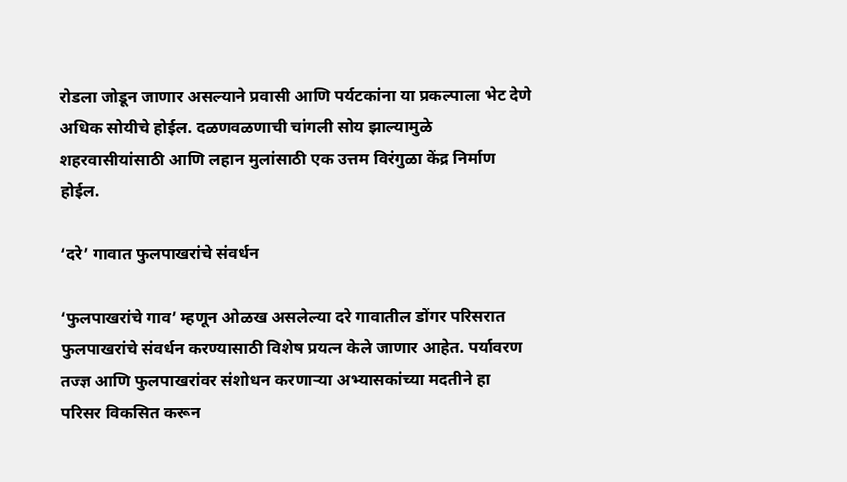रोडला जोडून जाणार असल्याने प्रवासी आणि पर्यटकांना या प्रकल्पाला भेट देणे अधिक सोयीचे होईल. दळणवळणाची चांगली सोय झाल्यामुळे शहरवासीयांसाठी आणि लहान मुलांसाठी एक उत्तम विरंगुळा केंद्र निर्माण होईल.

‘दरे’ गावात फुलपाखरांचे संवर्धन

‘फुलपाखरांचे गाव’ म्हणून ओळख असलेल्या दरे गावातील डोंगर परिसरात फुलपाखरांचे संवर्धन करण्यासाठी विशेष प्रयत्न केले जाणार आहेत. पर्यावरण तज्ज्ञ आणि फुलपाखरांवर संशोधन करणाऱ्या अभ्यासकांच्या मदतीने हा परिसर विकसित करून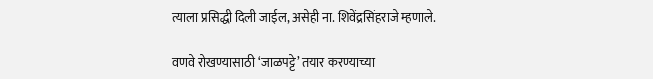त्याला प्रसिद्धी दिली जाईल, असेही ना. शिवेंद्रसिंहराजे म्हणाले.

वणवे रोखण्यासाठी ‘जाळपट्टे’ तयार करण्याच्या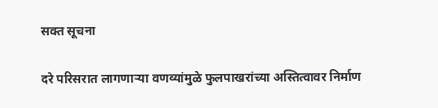सक्त सूचना

दरे परिसरात लागणाऱ्या वणव्यांमुळे फुलपाखरांच्या अस्तित्वावर निर्माण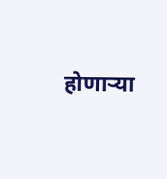होणाऱ्या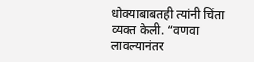धोक्याबाबतही त्यांनी चिंता व्यक्त केली. “वणवा लावल्यानंतर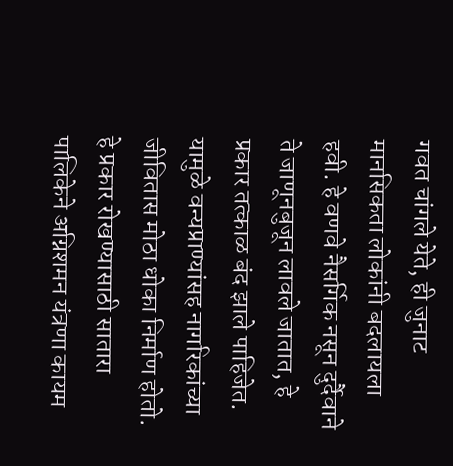गवत चांगले येते, ही जुनाट मानसिकता लोकांनी बदलायला हवी. हे वणवे नैसर्गिक नसून दुर्दैवाने ते जाणूनबुजून लावले जातात, हे प्रकार तत्काळ बंद झाले पाहिजेत. यामुळे वन्यप्राण्यांसह नागरिकांच्या जीवितास मोठा धोका निर्माण होतो. हे प्रकार रोखण्यासाठी सातारा पालिकेने अग्निशमन यंत्रणा कायम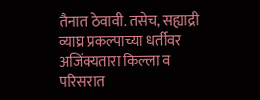तैनात ठेवावी. तसेच, सह्याद्री व्याघ्र प्रकल्पाच्या धर्तीवर अजिंक्यतारा किल्ला व परिसरात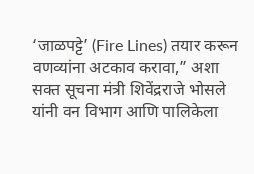‘जाळपट्टे’ (Fire Lines) तयार करून वणव्यांना अटकाव करावा,” अशा सक्त सूचना मंत्री शिवेंद्रराजे भोसले यांनी वन विभाग आणि पालिकेला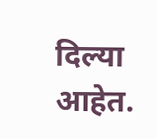दिल्या आहेत.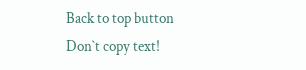Back to top button
Don`t copy text!